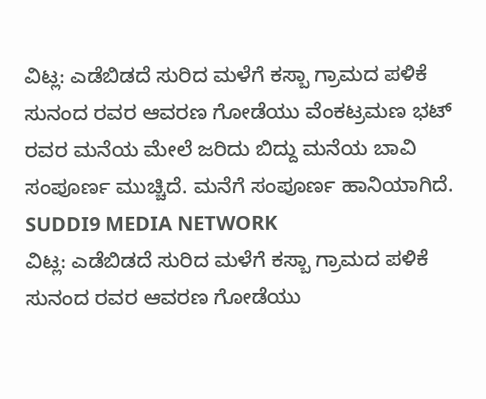ವಿಟ್ಲ: ಎಡೆಬಿಡದೆ ಸುರಿದ ಮಳೆಗೆ ಕಸ್ಬಾ ಗ್ರಾಮದ ಪಳಿಕೆ ಸುನಂದ ರವರ ಆವರಣ ಗೋಡೆಯು ವೆಂಕಟ್ರಮಣ ಭಟ್ ರವರ ಮನೆಯ ಮೇಲೆ ಜರಿದು ಬಿದ್ದು ಮನೆಯ ಬಾವಿ ಸಂಪೂರ್ಣ ಮುಚ್ಚಿದೆ. ಮನೆಗೆ ಸಂಪೂರ್ಣ ಹಾನಿಯಾಗಿದೆ.
SUDDI9 MEDIA NETWORK
ವಿಟ್ಲ: ಎಡೆಬಿಡದೆ ಸುರಿದ ಮಳೆಗೆ ಕಸ್ಬಾ ಗ್ರಾಮದ ಪಳಿಕೆ ಸುನಂದ ರವರ ಆವರಣ ಗೋಡೆಯು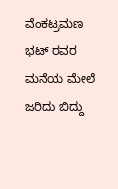ವೆಂಕಟ್ರಮಣ ಭಟ್ ರವರ ಮನೆಯ ಮೇಲೆ ಜರಿದು ಬಿದ್ದು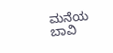ಮನೆಯ ಬಾವಿ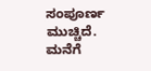ಸಂಪೂರ್ಣ ಮುಚ್ಚಿದೆ. ಮನೆಗೆ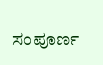ಸಂಪೂರ್ಣ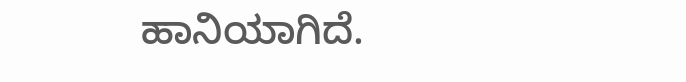ಹಾನಿಯಾಗಿದೆ.